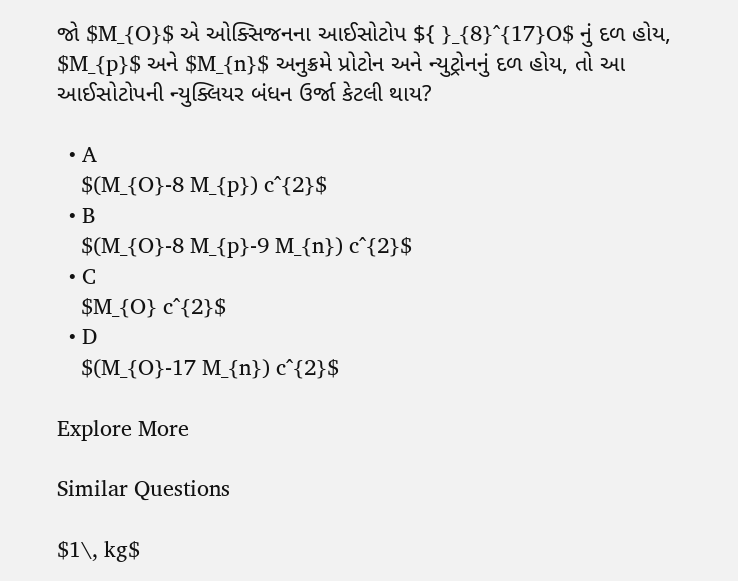જો $M_{O}$ એ ઓક્સિજનના આઈસોટોપ ${ }_{8}^{17}O$ નું દળ હોય, $M_{p}$ અને $M_{n}$ અનુક્રમે પ્રોટોન અને ન્યુટ્રોનનું દળ હોય, તો આ આઈસોટોપની ન્યુક્લિયર બંધન ઉર્જા કેટલી થાય?

  • A
    $(M_{O}-8 M_{p}) c^{2}$
  • B
    $(M_{O}-8 M_{p}-9 M_{n}) c^{2}$
  • C
    $M_{O} c^{2}$
  • D
    $(M_{O}-17 M_{n}) c^{2}$

Explore More

Similar Questions

$1\, kg$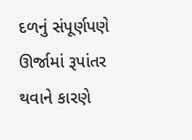દળનું સંપૂર્ણપણે ઊર્જામાં રૂપાંતર થવાને કારણે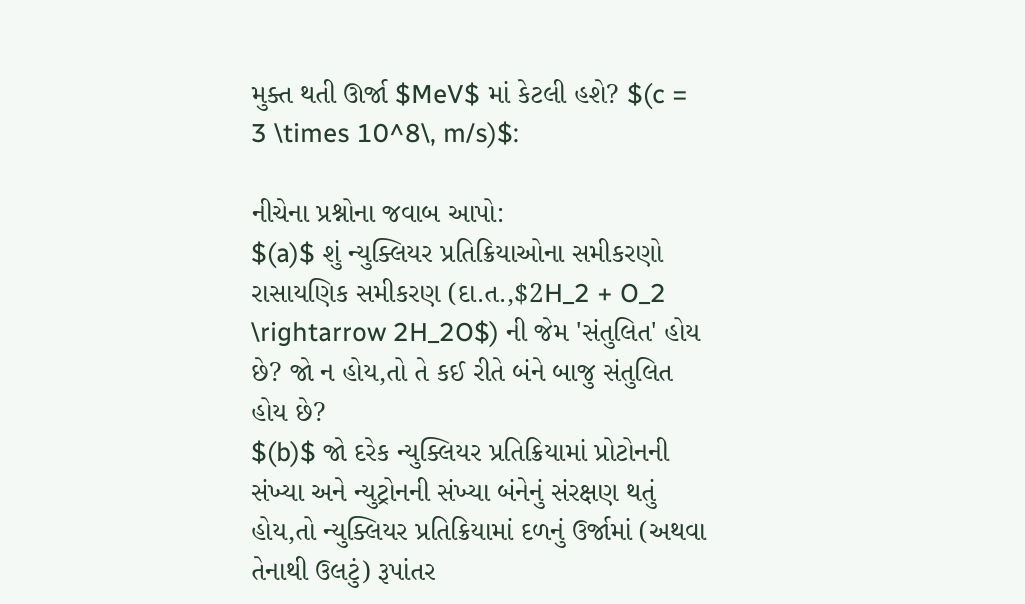મુક્ત થતી ઊર્જા $MeV$ માં કેટલી હશે? $(c = 3 \times 10^8\, m/s)$:

નીચેના પ્રશ્નોના જવાબ આપો:
$(a)$ શું ન્યુક્લિયર પ્રતિક્રિયાઓના સમીકરણો રાસાયણિક સમીકરણ (દા.ત.,$2H_2 + O_2 \rightarrow 2H_2O$) ની જેમ 'સંતુલિત' હોય છે? જો ન હોય,તો તે કઈ રીતે બંને બાજુ સંતુલિત હોય છે?
$(b)$ જો દરેક ન્યુક્લિયર પ્રતિક્રિયામાં પ્રોટોનની સંખ્યા અને ન્યુટ્રોનની સંખ્યા બંનેનું સંરક્ષણ થતું હોય,તો ન્યુક્લિયર પ્રતિક્રિયામાં દળનું ઉર્જામાં (અથવા તેનાથી ઉલટું) રૂપાંતર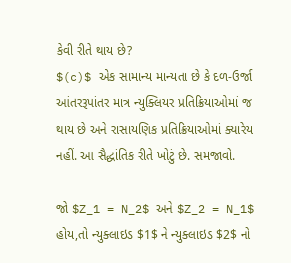કેવી રીતે થાય છે?
$(c)$ એક સામાન્ય માન્યતા છે કે દળ-ઉર્જા આંતરરૂપાંતર માત્ર ન્યુક્લિયર પ્રતિક્રિયાઓમાં જ થાય છે અને રાસાયણિક પ્રતિક્રિયાઓમાં ક્યારેય નહીં. આ સૈદ્ધાંતિક રીતે ખોટું છે. સમજાવો.

જો $Z_1 = N_2$ અને $Z_2 = N_1$ હોય,તો ન્યુક્લાઇડ $1$ ને ન્યુક્લાઇડ $2$ નો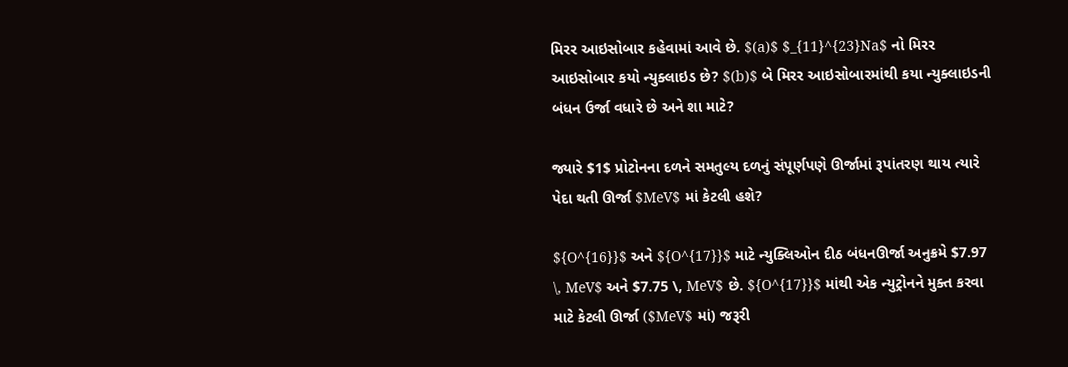મિરર આઇસોબાર કહેવામાં આવે છે. $(a)$ $_{11}^{23}Na$ નો મિરર આઇસોબાર કયો ન્યુક્લાઇડ છે? $(b)$ બે મિરર આઇસોબારમાંથી કયા ન્યુક્લાઇડની બંધન ઉર્જા વધારે છે અને શા માટે?

જ્યારે $1$ પ્રોટોનના દળને સમતુલ્ય દળનું સંપૂર્ણપણે ઊર્જામાં રૂપાંતરણ થાય ત્યારે પેદા થતી ઊર્જા $MeV$ માં કેટલી હશે?

${O^{16}}$ અને ${O^{17}}$ માટે ન્યુક્લિઓન દીઠ બંધનઊર્જા અનુક્રમે $7.97 \, MeV$ અને $7.75 \, MeV$ છે. ${O^{17}}$ માંથી એક ન્યુટ્રોનને મુક્ત કરવા માટે કેટલી ઊર્જા ($MeV$ માં) જરૂરી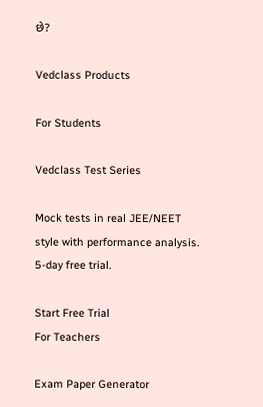છે?

Vedclass Products

For Students

Vedclass Test Series

Mock tests in real JEE/NEET style with performance analysis. 5-day free trial.

Start Free Trial
For Teachers

Exam Paper Generator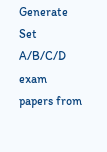Generate Set A/B/C/D exam papers from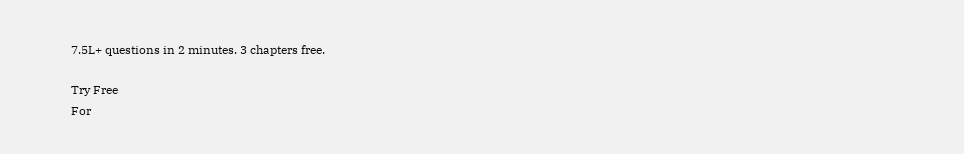7.5L+ questions in 2 minutes. 3 chapters free.

Try Free
For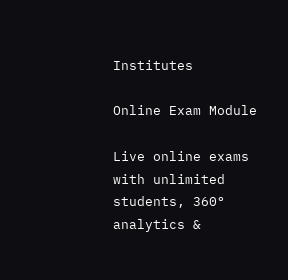Institutes

Online Exam Module

Live online exams with unlimited students, 360° analytics &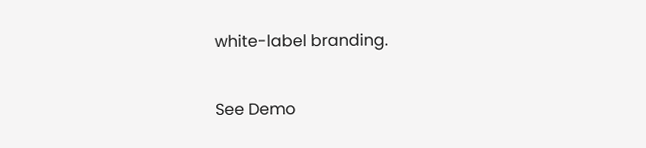white-label branding.

See Demo